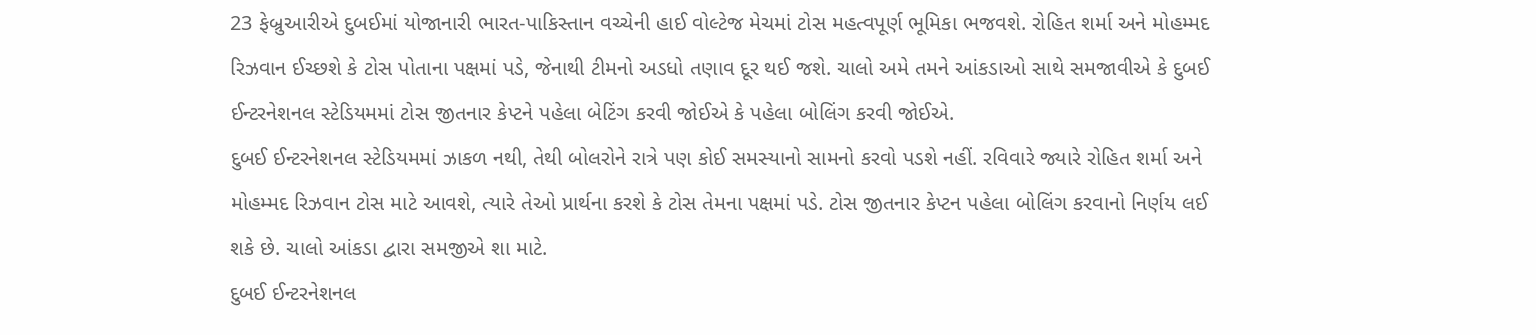23 ફેબ્રુઆરીએ દુબઈમાં યોજાનારી ભારત-પાકિસ્તાન વચ્ચેની હાઈ વોલ્ટેજ મેચમાં ટોસ મહત્વપૂર્ણ ભૂમિકા ભજવશે. રોહિત શર્મા અને મોહમ્મદ રિઝવાન ઈચ્છશે કે ટોસ પોતાના પક્ષમાં પડે, જેનાથી ટીમનો અડધો તણાવ દૂર થઈ જશે. ચાલો અમે તમને આંકડાઓ સાથે સમજાવીએ કે દુબઈ ઈન્ટરનેશનલ સ્ટેડિયમમાં ટોસ જીતનાર કેપ્ટને પહેલા બેટિંગ કરવી જોઈએ કે પહેલા બોલિંગ કરવી જોઈએ.
દુબઈ ઈન્ટરનેશનલ સ્ટેડિયમમાં ઝાકળ નથી, તેથી બોલરોને રાત્રે પણ કોઈ સમસ્યાનો સામનો કરવો પડશે નહીં. રવિવારે જ્યારે રોહિત શર્મા અને મોહમ્મદ રિઝવાન ટોસ માટે આવશે, ત્યારે તેઓ પ્રાર્થના કરશે કે ટોસ તેમના પક્ષમાં પડે. ટોસ જીતનાર કેપ્ટન પહેલા બોલિંગ કરવાનો નિર્ણય લઈ શકે છે. ચાલો આંકડા દ્વારા સમજીએ શા માટે.
દુબઈ ઈન્ટરનેશનલ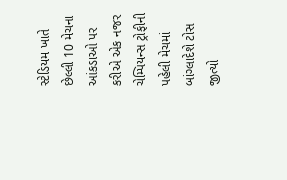સ્ટેડિયમ ખાતે છેલ્લી 10 મેચના આંકડાઓ પર કરીએ એક નજર
ચેમ્પિયન્સ ટ્રોફીની પહેલી મેચમાં બાંગ્લાદેશે ટોસ જીત્યો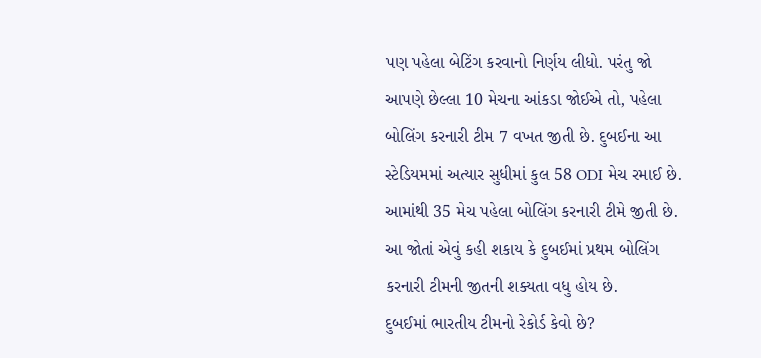પણ પહેલા બેટિંગ કરવાનો નિર્ણય લીધો. પરંતુ જો આપણે છેલ્લા 10 મેચના આંકડા જોઈએ તો, પહેલા બોલિંગ કરનારી ટીમ 7 વખત જીતી છે. દુબઈના આ સ્ટેડિયમમાં અત્યાર સુધીમાં કુલ 58 ODI મેચ રમાઈ છે. આમાંથી 35 મેચ પહેલા બોલિંગ કરનારી ટીમે જીતી છે. આ જોતાં એવું કહી શકાય કે દુબઈમાં પ્રથમ બોલિંગ કરનારી ટીમની જીતની શક્યતા વધુ હોય છે.
દુબઈમાં ભારતીય ટીમનો રેકોર્ડ કેવો છે?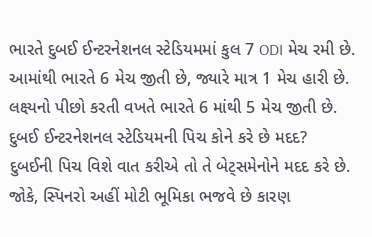ભારતે દુબઈ ઈન્ટરનેશનલ સ્ટેડિયમમાં કુલ 7 ODI મેચ રમી છે. આમાંથી ભારતે 6 મેચ જીતી છે, જ્યારે માત્ર 1 મેચ હારી છે. લક્ષ્યનો પીછો કરતી વખતે ભારતે 6 માંથી 5 મેચ જીતી છે.
દુબઈ ઈન્ટરનેશનલ સ્ટેડિયમની પિચ કોને કરે છે મદદ?
દુબઈની પિચ વિશે વાત કરીએ તો તે બેટ્સમેનોને મદદ કરે છે. જોકે, સ્પિનરો અહીં મોટી ભૂમિકા ભજવે છે કારણ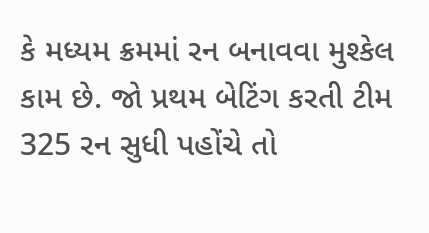કે મધ્યમ ક્રમમાં રન બનાવવા મુશ્કેલ કામ છે. જો પ્રથમ બેટિંગ કરતી ટીમ 325 રન સુધી પહોંચે તો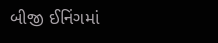બીજી ઈનિંગમાં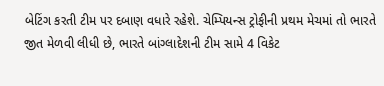બેટિંગ કરતી ટીમ પર દબાણ વધારે રહેશે. ચેમ્પિયન્સ ટ્રોફીની પ્રથમ મેચમાં તો ભારતે જીત મેળવી લીધી છે, ભારતે બાંગ્લાદેશની ટીમ સામે 4 વિકેટ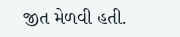જીત મેળવી હતી.